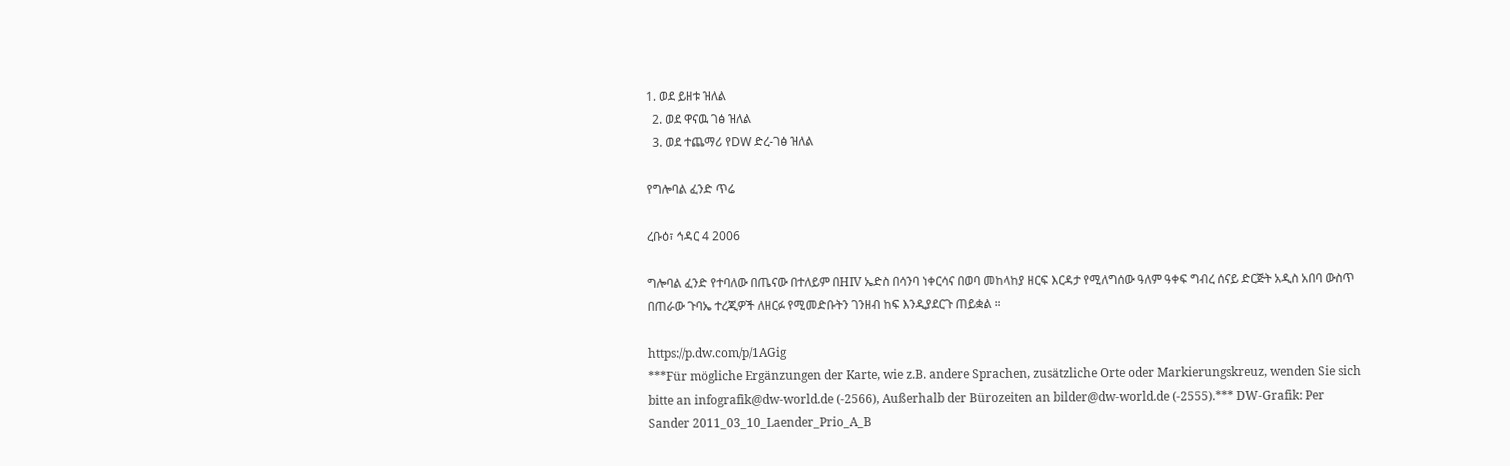1. ወደ ይዘቱ ዝለል
  2. ወደ ዋናዉ ገፅ ዝለል
  3. ወደ ተጨማሪ የDW ድረ-ገፅ ዝለል

የግሎባል ፈንድ ጥሬ

ረቡዕ፣ ኅዳር 4 2006

ግሎባል ፈንድ የተባለው በጤናው በተለይም በHIV ኤድስ በሳንባ ነቀርሳና በወባ መከላከያ ዘርፍ እርዳታ የሚለግሰው ዓለም ዓቀፍ ግብረ ሰናይ ድርጅት አዲስ አበባ ውስጥ በጠራው ጉባኤ ተረጂዎች ለዘርፉ የሚመድቡትን ገንዘብ ከፍ እንዲያደርጉ ጠይቋል ።

https://p.dw.com/p/1AGig
***Für mögliche Ergänzungen der Karte, wie z.B. andere Sprachen, zusätzliche Orte oder Markierungskreuz, wenden Sie sich bitte an infografik@dw-world.de (-2566), Außerhalb der Bürozeiten an bilder@dw-world.de (-2555).*** DW-Grafik: Per Sander 2011_03_10_Laender_Prio_A_B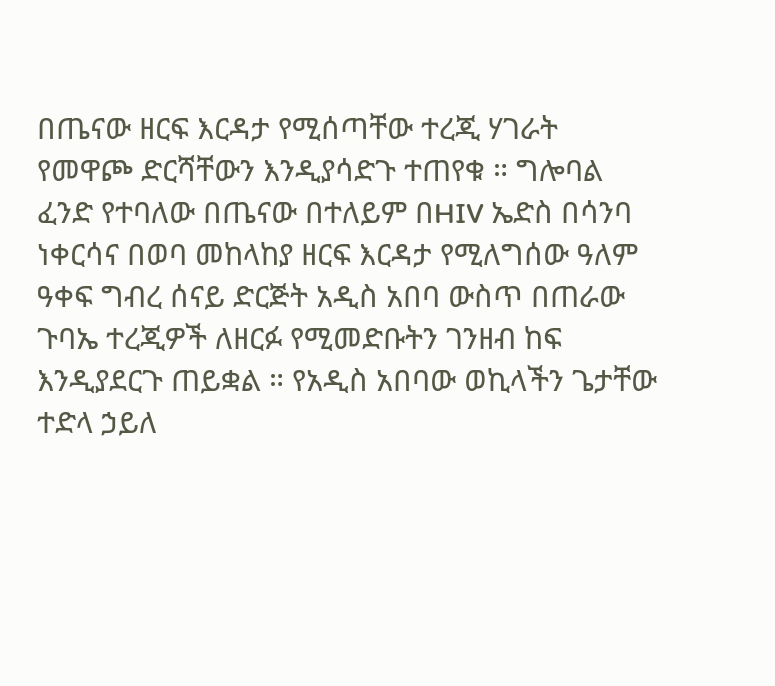በጤናው ዘርፍ እርዳታ የሚሰጣቸው ተረጂ ሃገራት የመዋጮ ድርሻቸውን እንዲያሳድጉ ተጠየቁ ። ግሎባል ፈንድ የተባለው በጤናው በተለይም በHIV ኤድስ በሳንባ ነቀርሳና በወባ መከላከያ ዘርፍ እርዳታ የሚለግሰው ዓለም ዓቀፍ ግብረ ሰናይ ድርጅት አዲስ አበባ ውስጥ በጠራው ጉባኤ ተረጂዎች ለዘርፉ የሚመድቡትን ገንዘብ ከፍ እንዲያደርጉ ጠይቋል ። የአዲስ አበባው ወኪላችን ጌታቸው ተድላ ኃይለ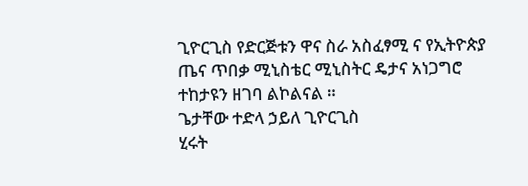ጊዮርጊስ የድርጅቱን ዋና ስራ አስፈፃሚ ና የኢትዮጵያ ጤና ጥበቃ ሚኒስቴር ሚኒስትር ዴታና አነጋግሮ ተከታዩን ዘገባ ልኮልናል ።
ጌታቸው ተድላ ኃይለ ጊዮርጊስ
ሂሩት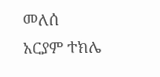መለሰ
አርያም ተክሌ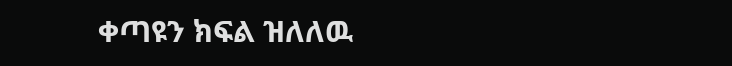ቀጣዩን ክፍል ዝለለዉ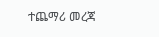ተጨማሪ መረጃ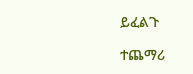ይፈልጉ

ተጨማሪ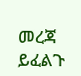መረጃ ይፈልጉ